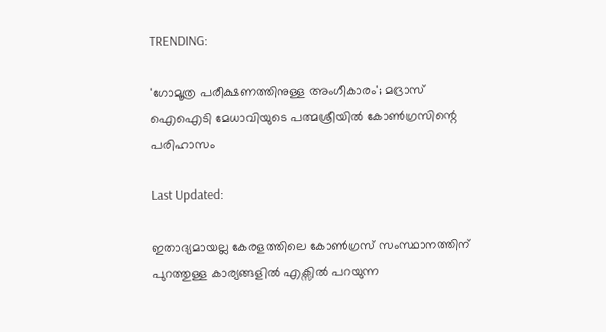TRENDING:

'ഗോമൂത്ര പരീക്ഷണത്തിനുള്ള അംഗീകാരം'; മദ്രാസ് ഐഐടി മേധാവിയുടെ പത്മശ്രീയിൽ കോൺഗ്രസിന്റെ പരിഹാസം

Last Updated:

ഇതാദ്യമായല്ല കേരളത്തിലെ കോൺഗ്രസ് സംസ്ഥാനത്തിന് പുറത്തുള്ള കാര്യങ്ങളിൽ എക്സിൽ പറയുന്ന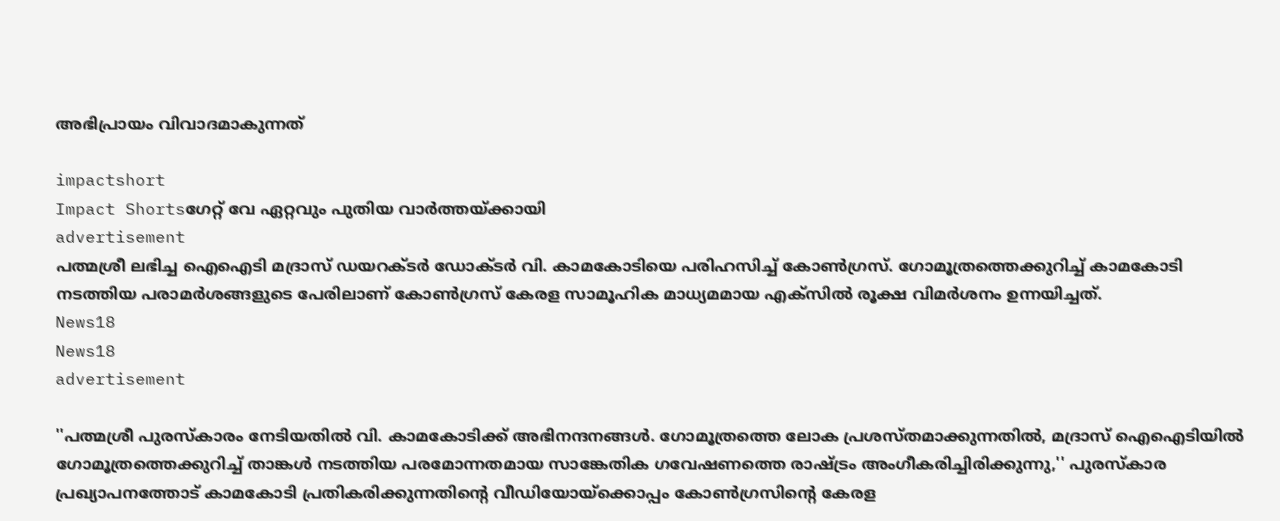അഭിപ്രായം വിവാദമാകുന്നത്

impactshort
Impact Shortsഗേറ്റ് വേ ഏറ്റവും പുതിയ വാർത്തയ്ക്കായി
advertisement
പത്മശ്രീ ലഭിച്ച ഐഐടി മദ്രാസ് ഡയറക്ടർ ഡോക്ടർ വി. കാമകോടിയെ പരിഹസിച്ച് കോൺഗ്രസ്. ഗോമൂത്രത്തെക്കുറിച്ച് കാമകോടി നടത്തിയ പരാമർശങ്ങളുടെ പേരിലാണ് കോൺഗ്രസ് കേരള സാമൂഹിക മാധ്യമമായ എക്‌സിൽ രൂക്ഷ വിമർശനം ഉന്നയിച്ചത്.
News18
News18
advertisement

''പത്മശ്രീ പുരസ്‌കാരം നേടിയതിൽ വി. കാമകോടിക്ക് അഭിനന്ദനങ്ങൾ. ഗോമൂത്രത്തെ ലോക പ്രശസ്തമാക്കുന്നതിൽ, മദ്രാസ് ഐഐടിയിൽ ഗോമൂത്രത്തെക്കുറിച്ച് താങ്കൾ നടത്തിയ പരമോന്നതമായ സാങ്കേതിക ഗവേഷണത്തെ രാഷ്ട്രം അംഗീകരിച്ചിരിക്കുന്നു,'' പുരസ്‌കാര പ്രഖ്യാപനത്തോട് കാമകോടി പ്രതികരിക്കുന്നതിന്റെ വീഡിയോയ്‌ക്കൊപ്പം കോൺഗ്രസിന്റെ കേരള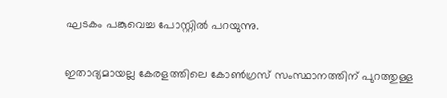ഘടകം പങ്കുവെച്ച പോസ്റ്റിൽ പറയുന്നു.

ഇതാദ്യമായല്ല കേരളത്തിലെ കോൺഗ്രസ് സംസ്ഥാനത്തിന് പുറത്തുള്ള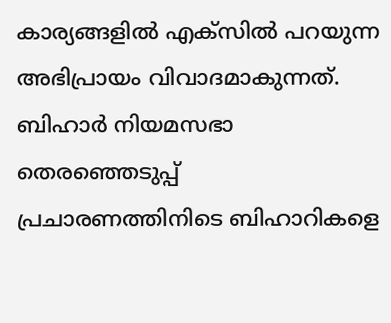കാര്യങ്ങളിൽ എക്സിൽ പറയുന്ന അഭിപ്രായം വിവാദമാകുന്നത്. ബിഹാർ നിയമസഭാ തെരഞ്ഞെടുപ്പ് പ്രചാരണത്തിനിടെ ബിഹാറികളെ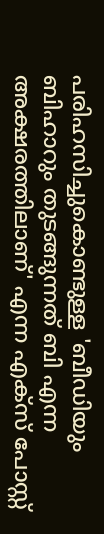പരിഹസിച്ചുകൊണ്ടുള്ള 'ബീഡിയും ബിഹാറും തുടങ്ങുന്നത് ബി എന്ന അക്ഷരത്തിലാണ്' എന്ന എക്സ് പോസ്റ്റ്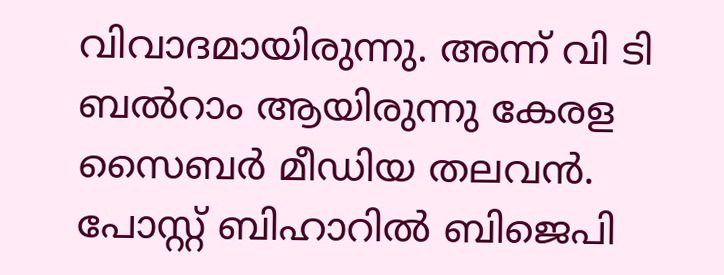വിവാദമായിരുന്നു. അന്ന് വി ടി ബൽറാം ആയിരുന്നു കേരള സൈബർ മീഡിയ തലവൻ. പോസ്റ്റ് ബിഹാറിൽ ബിജെപി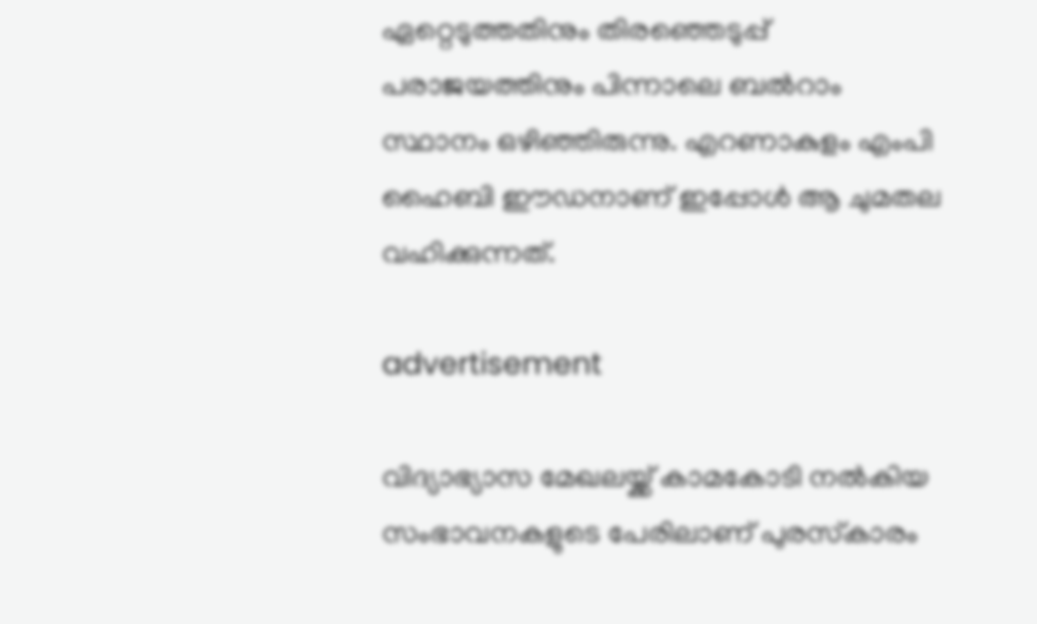ഏറ്റെടുത്തതിനും തിരഞ്ഞെടുപ്പ് പരാജയത്തിനും പിന്നാലെ ബൽറാം സ്ഥാനം ഒഴിഞ്ഞിരുന്നു. എറണാകുളം എംപി ഹൈബി ഈഡനാണ് ഇപ്പോൾ ആ ചുമതല വഹിക്കുന്നത്.

advertisement

വിദ്യാഭ്യാസ മേഖലയ്ക്ക് കാമകോടി നൽകിയ സംഭാവനകളുടെ പേരിലാണ് പുരസ്‌കാരം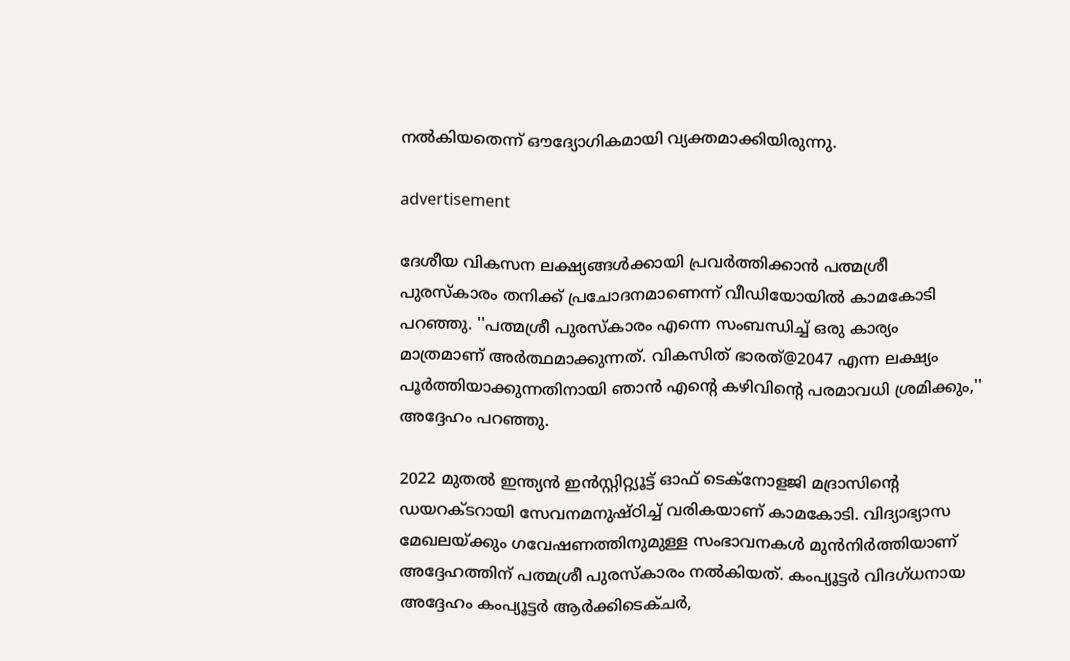നൽകിയതെന്ന് ഔദ്യോഗികമായി വ്യക്തമാക്കിയിരുന്നു.

advertisement

ദേശീയ വികസന ലക്ഷ്യങ്ങൾക്കായി പ്രവർത്തിക്കാൻ പത്മശ്രീ പുരസ്‌കാരം തനിക്ക് പ്രചോദനമാണെന്ന് വീഡിയോയിൽ കാമകോടി പറഞ്ഞു. ''പത്മശ്രീ പുരസ്‌കാരം എന്നെ സംബന്ധിച്ച് ഒരു കാര്യം മാത്രമാണ് അർത്ഥമാക്കുന്നത്. വികസിത് ഭാരത്@2047 എന്ന ലക്ഷ്യം പൂർത്തിയാക്കുന്നതിനായി ഞാൻ എന്റെ കഴിവിന്റെ പരമാവധി ശ്രമിക്കും,'' അദ്ദേഹം പറഞ്ഞു.

2022 മുതൽ ഇന്ത്യൻ ഇൻസ്റ്റിറ്റ്യൂട്ട് ഓഫ് ടെക്‌നോളജി മദ്രാസിന്റെ ഡയറക്ടറായി സേവനമനുഷ്ഠിച്ച് വരികയാണ് കാമകോടി. വിദ്യാഭ്യാസ മേഖലയ്ക്കും ഗവേഷണത്തിനുമുള്ള സംഭാവനകൾ മുൻനിർത്തിയാണ് അദ്ദേഹത്തിന് പത്മശ്രീ പുരസ്‌കാരം നൽകിയത്. കംപ്യൂട്ടർ വിദഗ്ധനായ അദ്ദേഹം കംപ്യൂട്ടർ ആർക്കിടെക്ചർ,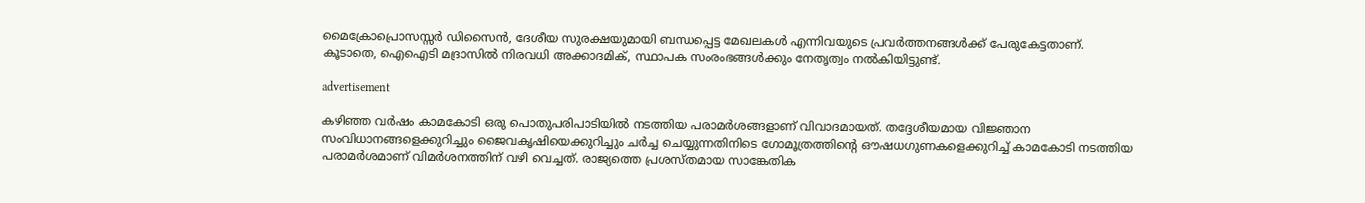മൈക്രോപ്രൊസസ്സർ ഡിസൈൻ, ദേശീയ സുരക്ഷയുമായി ബന്ധപ്പെട്ട മേഖലകൾ എന്നിവയുടെ പ്രവർത്തനങ്ങൾക്ക് പേരുകേട്ടതാണ്. കൂടാതെ, ഐഐടി മദ്രാസിൽ നിരവധി അക്കാദമിക്, സ്ഥാപക സംരംഭങ്ങൾക്കും നേതൃത്വം നൽകിയിട്ടുണ്ട്.

advertisement

കഴിഞ്ഞ വർഷം കാമകോടി ഒരു പൊതുപരിപാടിയിൽ നടത്തിയ പരാമർശങ്ങളാണ് വിവാദമായത്. തദ്ദേശീയമായ വിജ്ഞാന സംവിധാനങ്ങളെക്കുറിച്ചും ജൈവകൃഷിയെക്കുറിച്ചും ചർച്ച ചെയ്യുന്നതിനിടെ ഗോമൂത്രത്തിന്റെ ഔഷധഗുണകളെക്കുറിച്ച് കാമകോടി നടത്തിയ പരാമർശമാണ് വിമർശനത്തിന് വഴി വെച്ചത്. രാജ്യത്തെ പ്രശസ്തമായ സാങ്കേതിക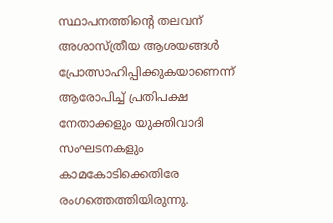സ്ഥാപനത്തിന്റെ തലവന് അശാസ്ത്രീയ ആശയങ്ങൾ പ്രോത്സാഹിപ്പിക്കുകയാണെന്ന് ആരോപിച്ച് പ്രതിപക്ഷ നേതാക്കളും യുക്തിവാദി സംഘടനകളും കാമകോടിക്കെതിരേ രംഗത്തെത്തിയിരുന്നു.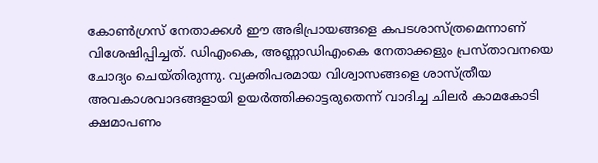കോൺഗ്രസ് നേതാക്കൾ ഈ അഭിപ്രായങ്ങളെ കപടശാസ്ത്രമെന്നാണ് വിശേഷിപ്പിച്ചത്. ഡിഎംകെ, അണ്ണാഡിഎംകെ നേതാക്കളും പ്രസ്താവനയെ ചോദ്യം ചെയ്തിരുന്നു. വ്യക്തിപരമായ വിശ്വാസങ്ങളെ ശാസ്ത്രീയ അവകാശവാദങ്ങളായി ഉയർത്തിക്കാട്ടരുതെന്ന് വാദിച്ച ചിലർ കാമകോടി ക്ഷമാപണം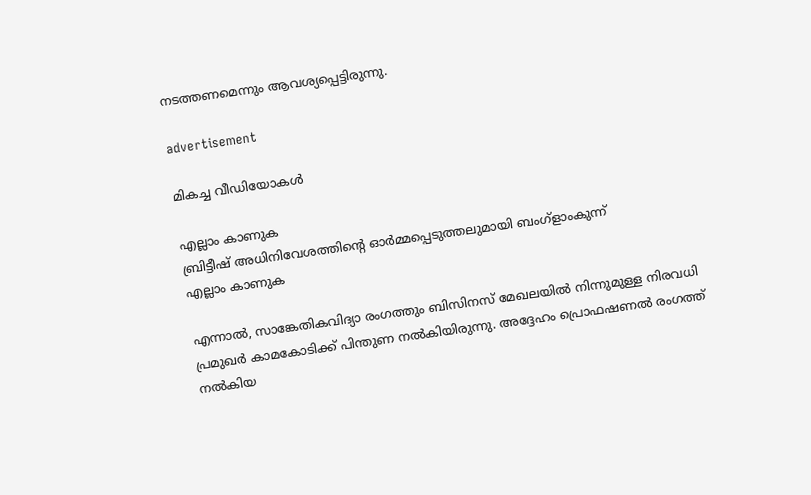നടത്തണമെന്നും ആവശ്യപ്പെട്ടിരുന്നു.

advertisement

മികച്ച വീഡിയോകൾ

എല്ലാം കാണുക
ബ്രിട്ടീഷ് അധിനിവേശത്തിൻ്റെ ഓർമ്മപ്പെടുത്തലുമായി ബംഗ്ളാംകുന്ന്
എല്ലാം കാണുക

എന്നാൽ, സാങ്കേതികവിദ്യാ രംഗത്തും ബിസിനസ് മേഖലയിൽ നിന്നുമുള്ള നിരവധി പ്രമുഖർ കാമകോടിക്ക് പിന്തുണ നൽകിയിരുന്നു. അദ്ദേഹം പ്രൊഫഷണൽ രംഗത്ത് നൽകിയ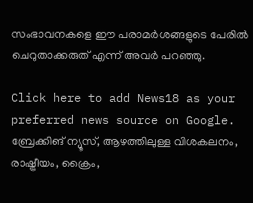സംഭാവനകളെ ഈ പരാമർശങ്ങളുടെ പേരിൽ ചെറുതാക്കരുത് എന്ന് അവർ പറഞ്ഞു.

Click here to add News18 as your preferred news source on Google.
ബ്രേക്കിങ് ന്യൂസ്, ആഴത്തിലുള്ള വിശകലനം, രാഷ്ട്രീയം, ക്രൈം,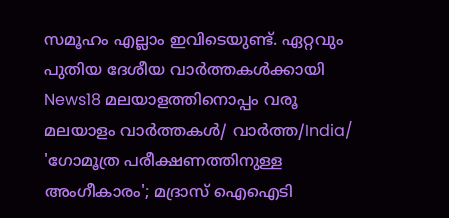സമൂഹം എല്ലാം ഇവിടെയുണ്ട്. ഏറ്റവും പുതിയ ദേശീയ വാർത്തകൾക്കായി News18 മലയാളത്തിനൊപ്പം വരൂ
മലയാളം വാർത്തകൾ/ വാർത്ത/India/
'ഗോമൂത്ര പരീക്ഷണത്തിനുള്ള അംഗീകാരം'; മദ്രാസ് ഐഐടി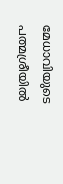മേധാവിയുടെ പത്മശ്രീയിൽ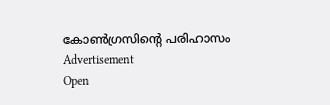കോൺഗ്രസിന്റെ പരിഹാസം
Advertisement
Open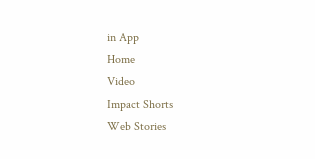in App
Home
Video
Impact Shorts
Web Stories